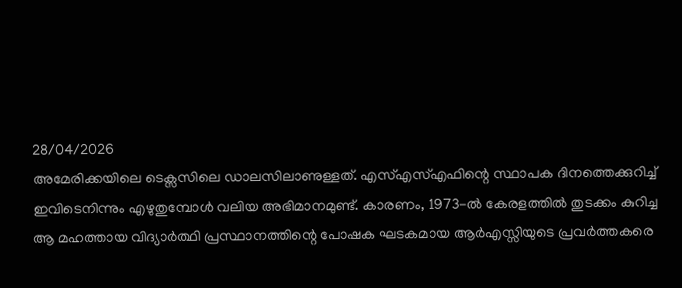28/04/2026
അമേരിക്കയിലെ ടെക്സസിലെ ഡാലസിലാണുള്ളത്. എസ്എസ്എഫിന്റെ സ്ഥാപക ദിനത്തെക്കുറിച്ച് ഇവിടെനിന്നും എഴുതുമ്പോൾ വലിയ അഭിമാനമുണ്ട്. കാരണം, 1973-ൽ കേരളത്തിൽ തുടക്കം കുറിച്ച ആ മഹത്തായ വിദ്യാർത്ഥി പ്രസ്ഥാനത്തിന്റെ പോഷക ഘടകമായ ആർഎസ്സിയുടെ പ്രവർത്തകരെ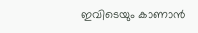ഇവിടെയും കാണാൻ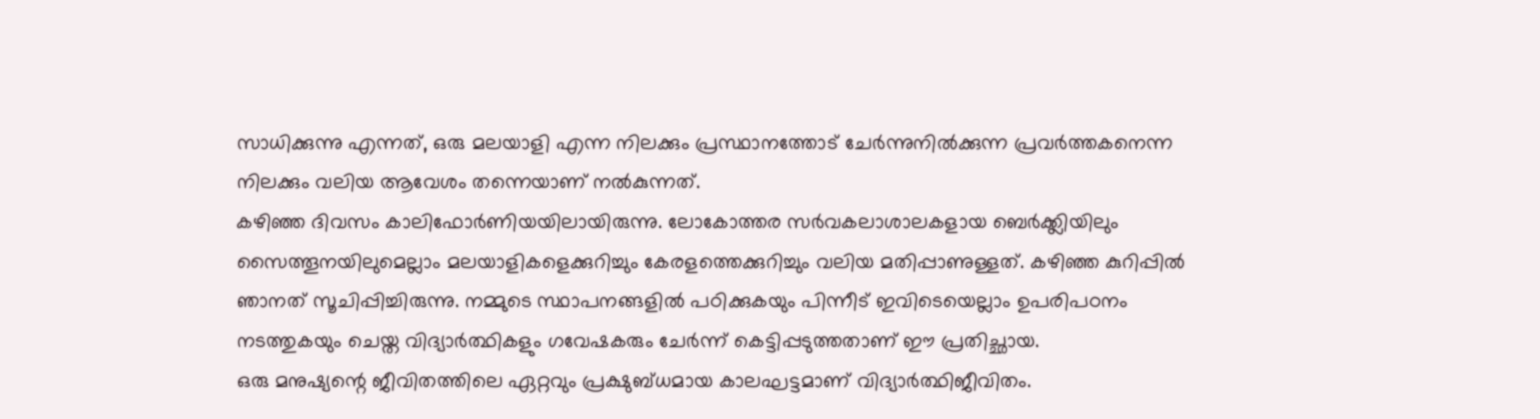സാധിക്കുന്നു എന്നത്, ഒരു മലയാളി എന്ന നിലക്കും പ്രസ്ഥാനത്തോട് ചേർന്നുനിൽക്കുന്ന പ്രവർത്തകനെന്ന നിലക്കും വലിയ ആവേശം തന്നെയാണ് നൽകുന്നത്.
കഴിഞ്ഞ ദിവസം കാലിഫോർണിയയിലായിരുന്നു. ലോകോത്തര സർവകലാശാലകളായ ബെർക്ക്ലിയിലും സൈത്തൂനയിലുമെല്ലാം മലയാളികളെക്കുറിച്ചും കേരളത്തെക്കുറിച്ചും വലിയ മതിപ്പാണുള്ളത്. കഴിഞ്ഞ കുറിപ്പിൽ ഞാനത് സൂചിപ്പിച്ചിരുന്നു. നമ്മുടെ സ്ഥാപനങ്ങളിൽ പഠിക്കുകയും പിന്നീട് ഇവിടെയെല്ലാം ഉപരിപഠനം നടത്തുകയും ചെയ്ത വിദ്യാർത്ഥികളും ഗവേഷകരും ചേർന്ന് കെട്ടിപ്പടുത്തതാണ് ഈ പ്രതിച്ഛായ.
ഒരു മനുഷ്യന്റെ ജീവിതത്തിലെ ഏറ്റവും പ്രക്ഷുബ്ധമായ കാലഘട്ടമാണ് വിദ്യാർത്ഥിജീവിതം.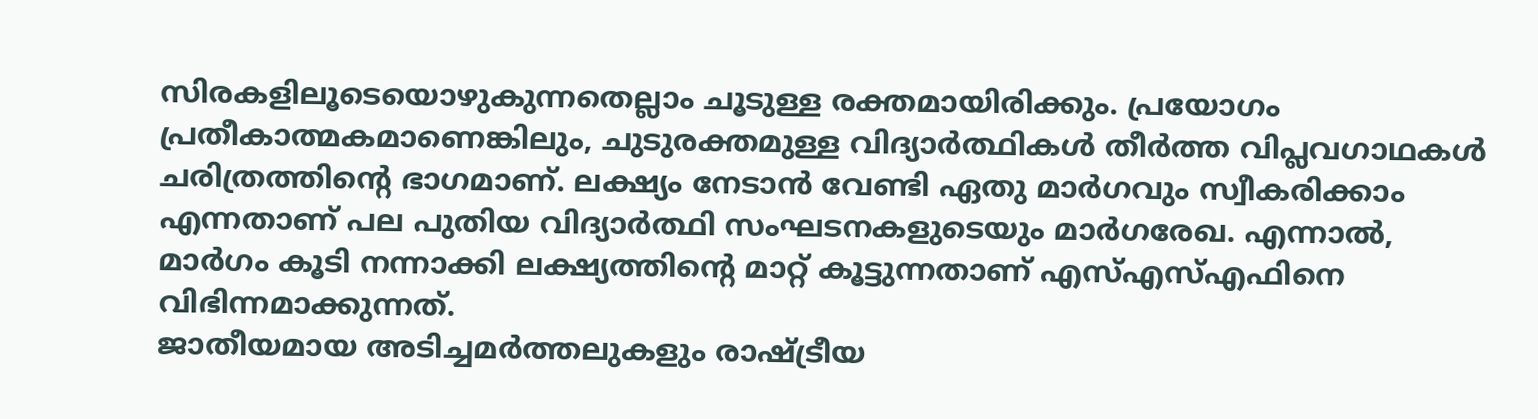സിരകളിലൂടെയൊഴുകുന്നതെല്ലാം ചൂടുള്ള രക്തമായിരിക്കും. പ്രയോഗം പ്രതീകാത്മകമാണെങ്കിലും, ചുടുരക്തമുള്ള വിദ്യാർത്ഥികൾ തീർത്ത വിപ്ലവഗാഥകൾ ചരിത്രത്തിന്റെ ഭാഗമാണ്. ലക്ഷ്യം നേടാൻ വേണ്ടി ഏതു മാർഗവും സ്വീകരിക്കാം എന്നതാണ് പല പുതിയ വിദ്യാർത്ഥി സംഘടനകളുടെയും മാർഗരേഖ. എന്നാൽ, മാർഗം കൂടി നന്നാക്കി ലക്ഷ്യത്തിന്റെ മാറ്റ് കൂട്ടുന്നതാണ് എസ്എസ്എഫിനെ വിഭിന്നമാക്കുന്നത്.
ജാതീയമായ അടിച്ചമർത്തലുകളും രാഷ്ട്രീയ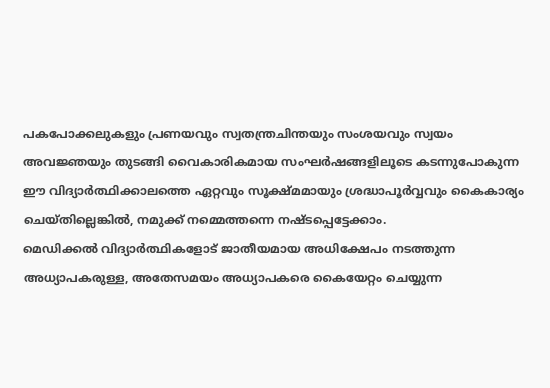പകപോക്കലുകളും പ്രണയവും സ്വതന്ത്രചിന്തയും സംശയവും സ്വയം അവജ്ഞയും തുടങ്ങി വൈകാരികമായ സംഘർഷങ്ങളിലൂടെ കടന്നുപോകുന്ന ഈ വിദ്യാർത്ഥിക്കാലത്തെ ഏറ്റവും സൂക്ഷ്മമായും ശ്രദ്ധാപൂർവ്വവും കൈകാര്യം ചെയ്തില്ലെങ്കിൽ, നമുക്ക് നമ്മെത്തന്നെ നഷ്ടപ്പെട്ടേക്കാം.
മെഡിക്കൽ വിദ്യാർത്ഥികളോട് ജാതീയമായ അധിക്ഷേപം നടത്തുന്ന അധ്യാപകരുള്ള, അതേസമയം അധ്യാപകരെ കൈയേറ്റം ചെയ്യുന്ന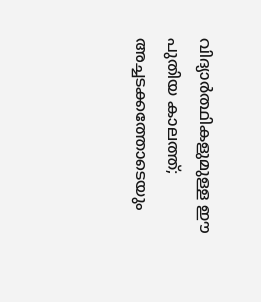വിദ്യാർത്ഥികളുമുള്ള ഈ പുതിയ കാലത്ത്; അച്ചടക്കത്തോടെയും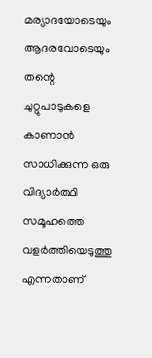മര്യാദയോടെയും ആദരവോടെയും തന്റെ ചുറ്റുപാടുകളെ കാണാൻ സാധിക്കുന്ന ഒരു വിദ്യാർത്ഥി സമൂഹത്തെ വളർത്തിയെടുത്തു എന്നതാണ്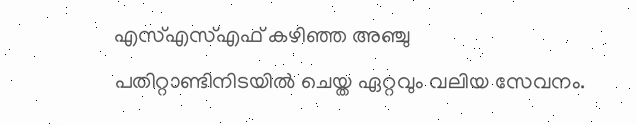എസ്എസ്എഫ് കഴിഞ്ഞ അഞ്ചു പതിറ്റാണ്ടിനിടയിൽ ചെയ്ത ഏറ്റവും വലിയ സേവനം.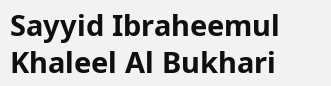Sayyid Ibraheemul Khaleel Al Bukhari